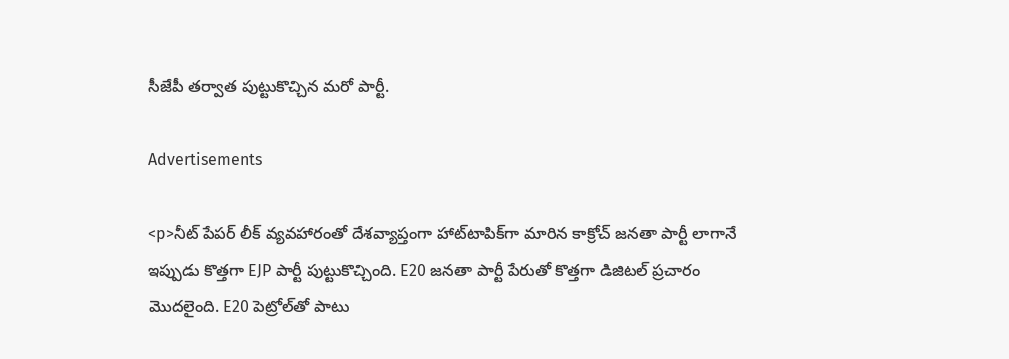సీజేపీ తర్వాత పుట్టుకొచ్చిన మరో పార్టీ.

Advertisements

<p>నీట్ పేపర్ లీక్ వ్యవహారంతో దేశవ్యాప్తంగా హాట్‌టాపిక్‌గా మారిన కాక్రోచ్ జనతా పార్టీ లాగానే ఇప్పుడు కొత్తగా EJP పార్టీ పుట్టుకొచ్చింది. E20 జనతా పార్టీ పేరుతో కొత్తగా డిజిటల్ ప్రచారం మొదలైంది. E20 పెట్రోల్‌తో పాటు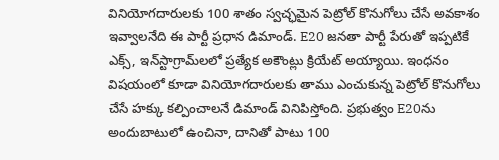వినియోగదారులకు 100 శాతం స్వచ్ఛమైన పెట్రోల్ కొనుగోలు చేసే అవకాశం ఇవ్వాలనేది ఈ పార్టీ ప్రధాన డిమాండ్. E20 జనతా పార్టీ పేరుతో ఇప్పటికే ఎక్స్, ఇన్‌స్టాగ్రామ్‌లలో ప్రత్యేక అకౌంట్లు క్రియేట్ అయ్యాయి. ఇంధనం విషయంలో కూడా వినియోగదారులకు తాము ఎంచుకున్న పెట్రోల్ కొనుగోలు చేసే హక్కు కల్పించాలనే డిమాండ్ వినిపిస్తోంది. ప్రభుత్వం E20ను అందుబాటులో ఉంచినా, దానితో పాటు 100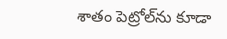శాతం పెట్రోల్‌ను కూడా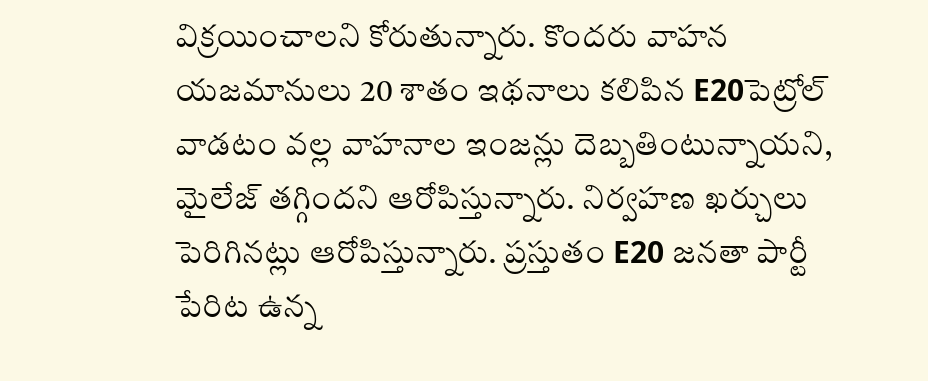విక్రయించాలని కోరుతున్నారు. కొందరు వాహన యజమానులు 20 శాతం ఇథనాలు కలిపిన E20పెట్రోల్ వాడటం వల్ల వాహనాల ఇంజన్లు దెబ్బతింటున్నాయని, మైలేజ్ తగ్గిందని ఆరోపిస్తున్నారు. నిర్వహణ ఖర్చులు పెరిగినట్లు ఆరోపిస్తున్నారు. ప్రస్తుతం E20 జనతా పార్టీ పేరిట ఉన్న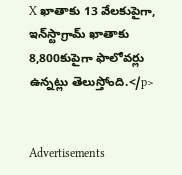X ఖాతాకు 13 వేలకుపైగా, ఇన్‌స్టాగ్రామ్ ఖాతాకు 8,800కుపైగా ఫాలోవర్లు ఉన్నట్లు తెలుస్తోంది.</p>


Advertisements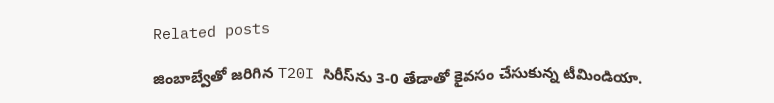Related posts

జింబాబ్వేతో జరిగిన T20I సిరీస్‌ను 3-0 తేడాతో కైవసం చేసుకున్న టీమిండియా.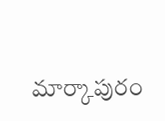మార్కాపురం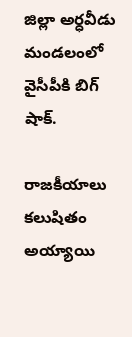జిల్లా అర్ధవీడు మండలంలో వైసీపీకి బిగ్ షాక్.

రాజకీయాలు కలుషితం అయ్యాయి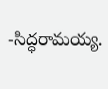-సిద్ధరామయ్య.